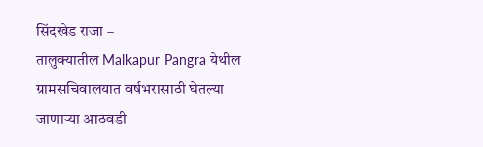सिंदखेड राजा –
तालुक्यातील Malkapur Pangra येथील ग्रामसचिवालयात वर्षभरासाठी घेतल्या जाणाऱ्या आठवडी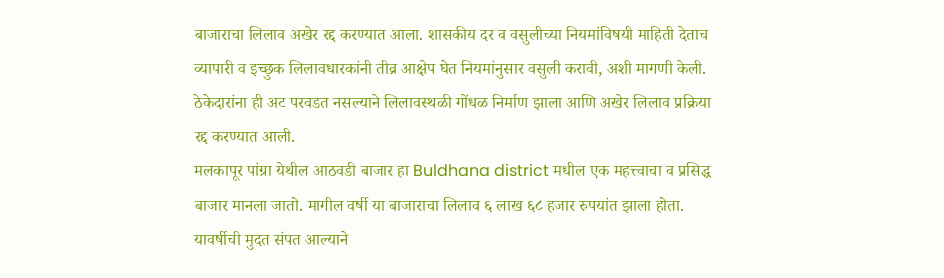बाजाराचा लिलाव अखेर रद्द करण्यात आला. शासकीय दर व वसुलीच्या नियमांविषयी माहिती देताच व्यापारी व इच्छुक लिलावधारकांनी तीव्र आक्षेप घेत नियमांनुसार वसुली करावी, अशी मागणी केली. ठेकेदारांना ही अट परवडत नसल्याने लिलावस्थळी गोंधळ निर्माण झाला आणि अखेर लिलाव प्रक्रिया रद्द करण्यात आली.
मलकापूर पांग्रा येथील आठवडी बाजार हा Buldhana district मधील एक महत्त्वाचा व प्रसिद्ध बाजार मानला जातो. मागील वर्षी या बाजाराचा लिलाव ६ लाख ६८ हजार रुपयांत झाला होता. यावर्षीची मुदत संपत आल्याने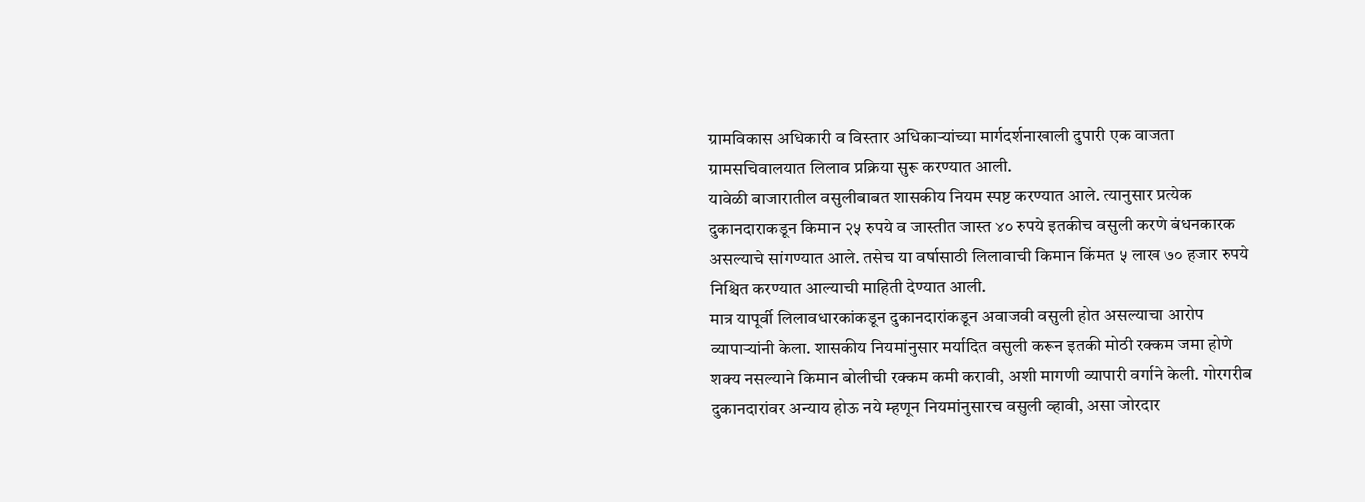ग्रामविकास अधिकारी व विस्तार अधिकाऱ्यांच्या मार्गदर्शनाखाली दुपारी एक वाजता ग्रामसचिवालयात लिलाव प्रक्रिया सुरू करण्यात आली.
यावेळी बाजारातील वसुलीबाबत शासकीय नियम स्पष्ट करण्यात आले. त्यानुसार प्रत्येक दुकानदाराकडून किमान २५ रुपये व जास्तीत जास्त ४० रुपये इतकीच वसुली करणे बंधनकारक असल्याचे सांगण्यात आले. तसेच या वर्षासाठी लिलावाची किमान किंमत ५ लाख ७० हजार रुपये निश्चित करण्यात आल्याची माहिती देण्यात आली.
मात्र यापूर्वी लिलावधारकांकडून दुकानदारांकडून अवाजवी वसुली होत असल्याचा आरोप व्यापाऱ्यांनी केला. शासकीय नियमांनुसार मर्यादित वसुली करून इतकी मोठी रक्कम जमा होणे शक्य नसल्याने किमान बोलीची रक्कम कमी करावी, अशी मागणी व्यापारी वर्गाने केली. गोरगरीब दुकानदारांवर अन्याय होऊ नये म्हणून नियमांनुसारच वसुली व्हावी, असा जोरदार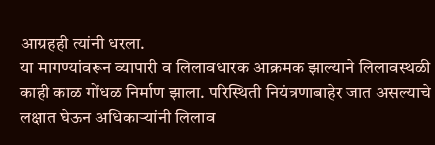आग्रहही त्यांनी धरला.
या मागण्यांवरून व्यापारी व लिलावधारक आक्रमक झाल्याने लिलावस्थळी काही काळ गोंधळ निर्माण झाला. परिस्थिती नियंत्रणाबाहेर जात असल्याचे लक्षात घेऊन अधिकाऱ्यांनी लिलाव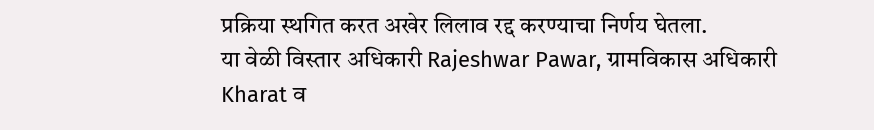प्रक्रिया स्थगित करत अखेर लिलाव रद्द करण्याचा निर्णय घेतला.
या वेळी विस्तार अधिकारी Rajeshwar Pawar, ग्रामविकास अधिकारी Kharat व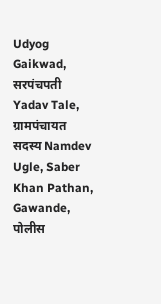Udyog Gaikwad, सरपंचपती Yadav Tale, ग्रामपंचायत सदस्य Namdev Ugle, Saber Khan Pathan, Gawande, पोलीस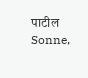पाटील Sonne,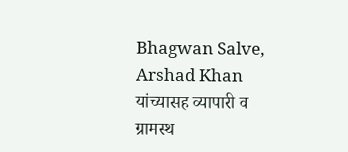Bhagwan Salve, Arshad Khan यांच्यासह व्यापारी व ग्रामस्थ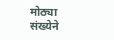मोठ्या संख्येने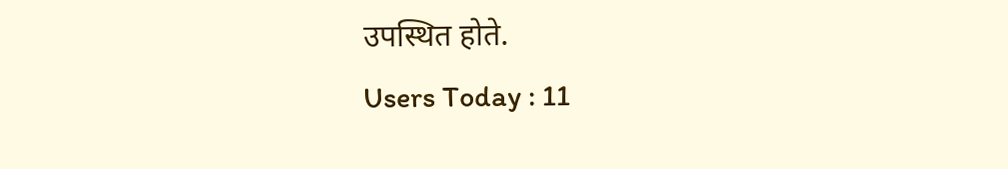उपस्थित होते.
Users Today : 11